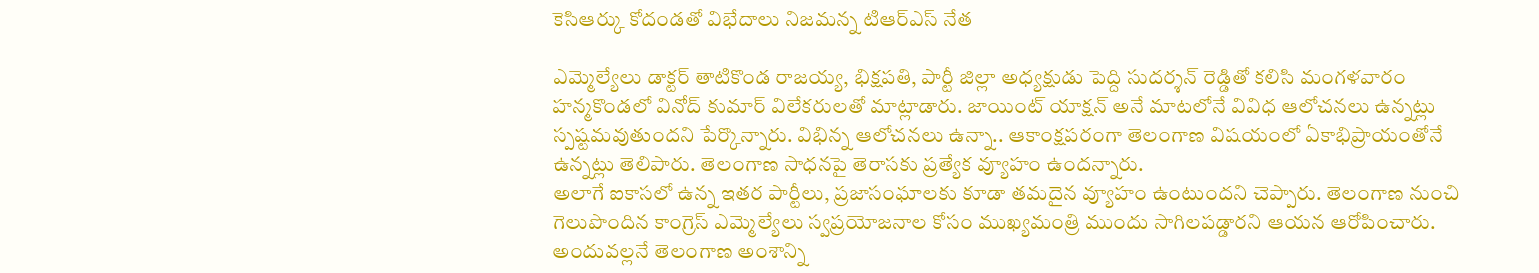కెసిఆర్కు కోదండతో విభేదాలు నిజమన్న టిఆర్ఎస్ నేత

ఎమ్మెల్యేలు డాక్టర్ తాటికొండ రాజయ్య, భిక్షపతి, పార్టీ జిల్లా అధ్యక్షుడు పెద్ది సుదర్శన్ రెడ్డితో కలిసి మంగళవారం హన్మకొండలో వినోద్ కుమార్ విలేకరులతో మాట్లాడారు. జాయింట్ యాక్షన్ అనే మాటలోనే వివిధ ఆలోచనలు ఉన్నట్లు స్పష్టమవుతుందని పేర్కొన్నారు. విభిన్న ఆలోచనలు ఉన్నా.. ఆకాంక్షపరంగా తెలంగాణ విషయంలో ఏకాభిప్రాయంతోనే ఉన్నట్లు తెలిపారు. తెలంగాణ సాధనపై తెరాసకు ప్రత్యేక వ్యూహం ఉందన్నారు.
అలాగే ఐకాసలో ఉన్న ఇతర పార్టీలు, ప్రజాసంఘాలకు కూడా తమదైన వ్యూహం ఉంటుందని చెప్పారు. తెలంగాణ నుంచి గెలుపొందిన కాంగ్రెస్ ఎమ్మెల్యేలు స్వప్రయోజనాల కోసం ముఖ్యమంత్రి ముందు సాగిలపడ్డారని ఆయన ఆరోపించారు. అందువల్లనే తెలంగాణ అంశాన్ని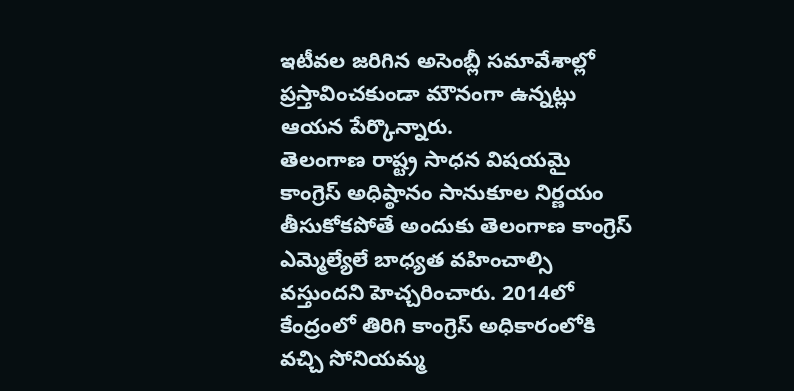ఇటీవల జరిగిన అసెంబ్లీ సమావేశాల్లో ప్రస్తావించకుండా మౌనంగా ఉన్నట్లు ఆయన పేర్కొన్నారు.
తెలంగాణ రాష్ట్ర సాధన విషయమై కాంగ్రెస్ అధిష్ఠానం సానుకూల నిర్ణయం తీసుకోకపోతే అందుకు తెలంగాణ కాంగ్రెస్ ఎమ్మెల్యేలే బాధ్యత వహించాల్సి వస్తుందని హెచ్చరించారు. 2014లో కేంద్రంలో తిరిగి కాంగ్రెస్ అధికారంలోకి వచ్చి సోనియమ్మ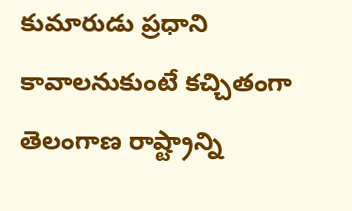కుమారుడు ప్రధాని కావాలనుకుంటే కచ్చితంగా తెలంగాణ రాష్ట్రాన్ని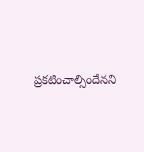ప్రకటించాల్సిందేనని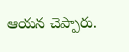ఆయన చెప్పారు.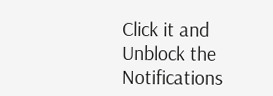Click it and Unblock the Notifications